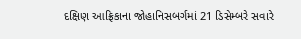દક્ષિણ આફ્રિકાના જોહાનિસબર્ગમાં 21 ડિસેમ્બરે સવારે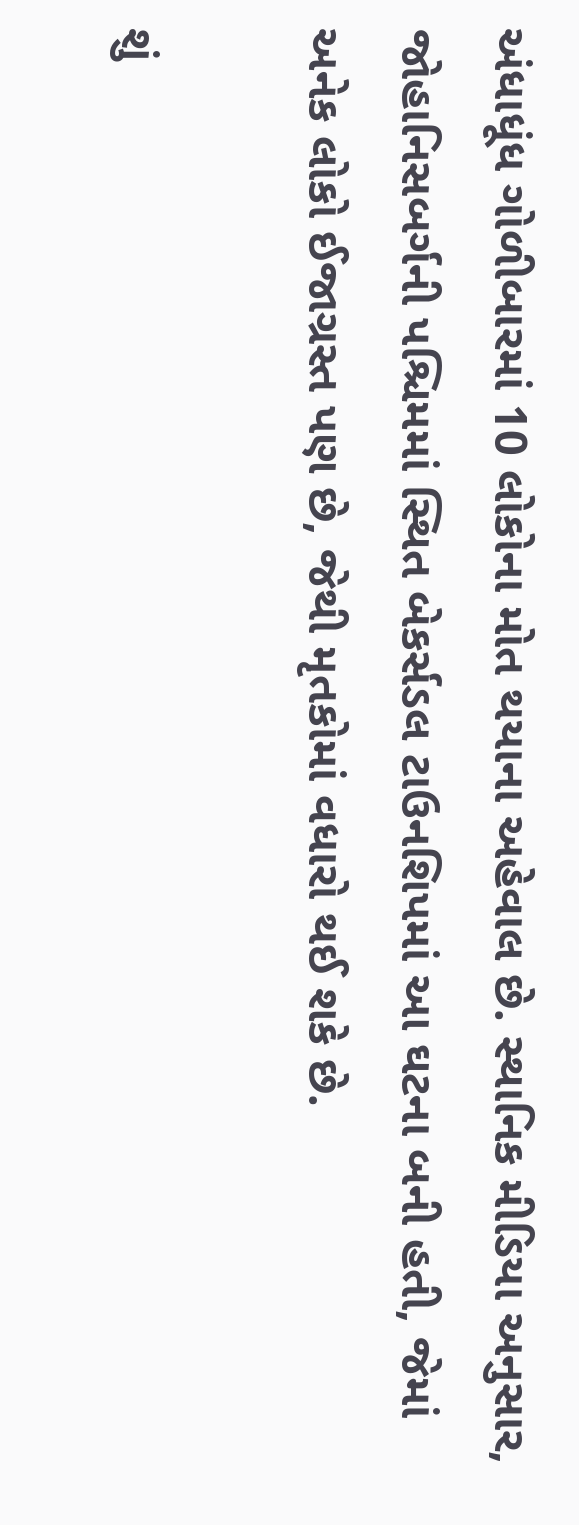અંધાધૂંધ ગોળીબારમાં 10 લોકોના મોત થયાના અહેવાલ છે. સ્થાનિક મીડિયા અનુસાર, જોહાનિસબર્ગની પશ્ચિમમાં સ્થિત બેકર્સડલ ટાઉનશિપમાં આ ઘટના બની હતી, જેમાં અનેક લોકો ઈજાગ્રસ્ત પણ છે, જેથી મૃતકોમાં વધારો થઈ શકે છે.

શું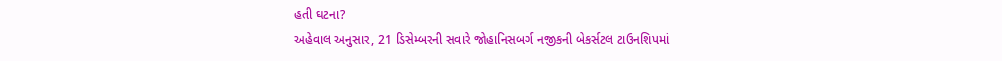હતી ઘટના?
અહેવાલ અનુસાર, 21 ડિસેમ્બરની સવારે જોહાનિસબર્ગ નજીકની બેકર્સટલ ટાઉનશિપમાં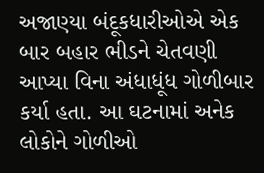અજાણ્યા બંદૂકધારીઓએ એક બાર બહાર ભીડને ચેતવણી આપ્યા વિના અંધાધૂંધ ગોળીબાર કર્યા હતા. આ ઘટનામાં અનેક લોકોને ગોળીઓ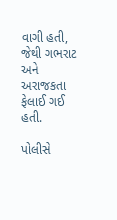વાગી હતી, જેથી ગભરાટ અને અરાજકતા ફેલાઈ ગઈ હતી.

પોલીસે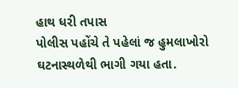હાથ ધરી તપાસ
પોલીસ પહોંચે તે પહેલાં જ હુમલાખોરો ઘટનાસ્થળેથી ભાગી ગયા હતા.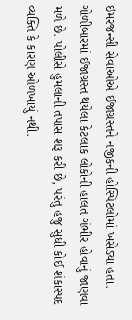ઇમરજન્સી સેવાઓએ ઈજાગ્રસ્તને નજીકની હોસ્પિટલોમાં ખસેડ્યા હતા. ગોળીબારમાં ઈજાગ્રસ્ત થયેલા કેટલાક લોકોની હાલત ગંભીર હોવાનું જાણવા મળે છે. પોલીસે હુમલાની તપાસ શરૂ કરી છે, પરંતુ હજુ સુધી કોઈ શંકાસ્પદ વ્યક્તિ કે કારણ ઓળખાયું નથી.